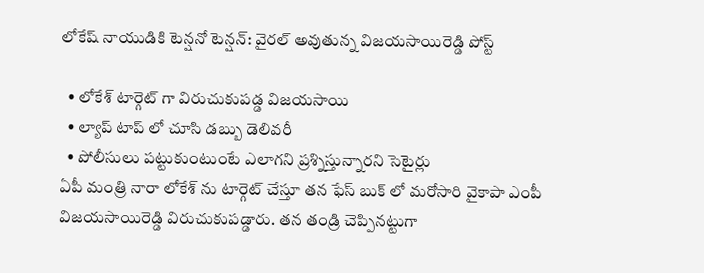లోకేష్ నాయుడికి టెన్షనో టెన్షన్: వైరల్ అవుతున్న విజయసాయిరెడ్డి పోస్ట్

  • లోకేశ్ టార్గెట్ గా విరుచుకుపడ్డ విజయసాయి
  • ల్యాప్ టాప్ లో చూసి డబ్బు డెలివరీ
  • పోలీసులు పట్టుకుంటుంటే ఎలాగని ప్రశ్నిస్తున్నారని సెటైర్లు
ఏపీ మంత్రి నారా లోకేశ్ ను టార్గెట్ చేస్తూ తన ఫేస్ బుక్ లో మరోసారి వైకాపా ఎంపీ విజయసాయిరెడ్డి విరుచుకుపడ్డారు. తన తండ్రి చెప్పినట్టుగా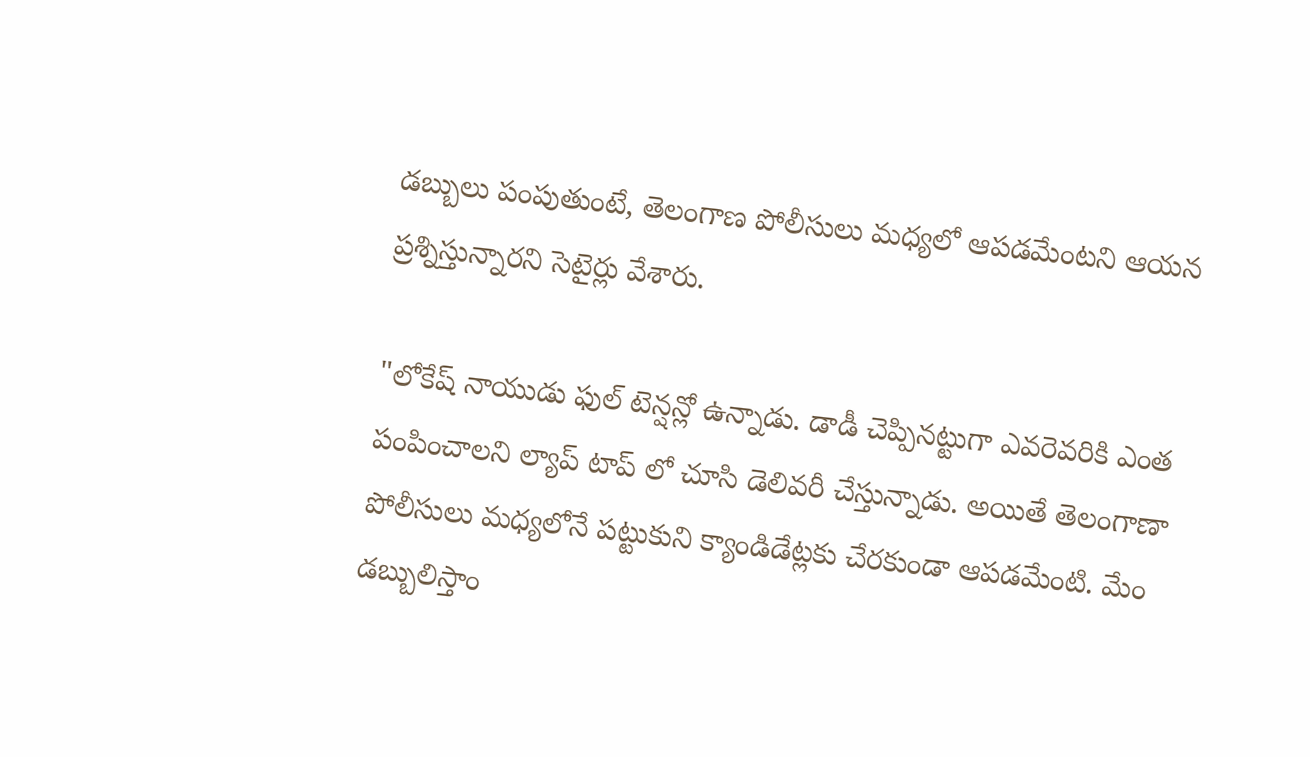డబ్బులు పంపుతుంటే, తెలంగాణ పోలీసులు మధ్యలో ఆపడమేంటని ఆయన ప్రశ్నిస్తున్నారని సెటైర్లు వేశారు.

"లోకేష్ నాయుడు ఫుల్ టెన్షన్లో ఉన్నాడు. డాడీ చెప్పినట్టుగా ఎవరెవరికి ఎంత పంపించాలని ల్యాప్ టాప్ లో చూసి డెలివరీ చేస్తున్నాడు. అయితే తెలంగాణా పోలీసులు మధ్యలోనే పట్టుకుని క్యాండిడేట్లకు చేరకుండా ఆపడమేంటి. మేం డబ్బులిస్తాం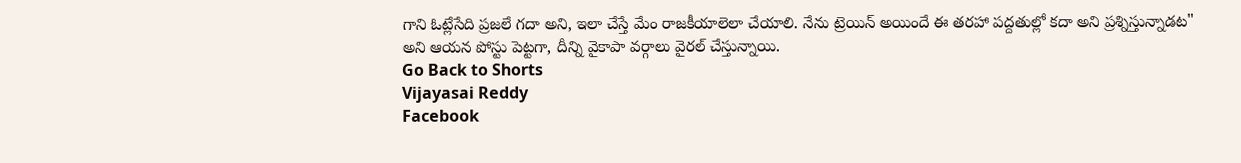గాని ఓట్లేసేది ప్రజలే గదా అని, ఇలా చేస్తే మేం రాజకీయాలెలా చేయాలి. నేను ట్రెయిన్ అయిందే ఈ తరహా పద్దతుల్లో కదా అని ప్రశ్నిస్తున్నాడట" అని ఆయన పోస్టు పెట్టగా, దీన్ని వైకాపా వర్గాలు వైరల్ చేస్తున్నాయి.
Go Back to Shorts
Vijayasai Reddy
Facebook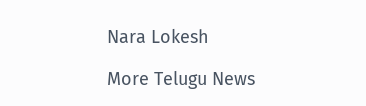Nara Lokesh

More Telugu News